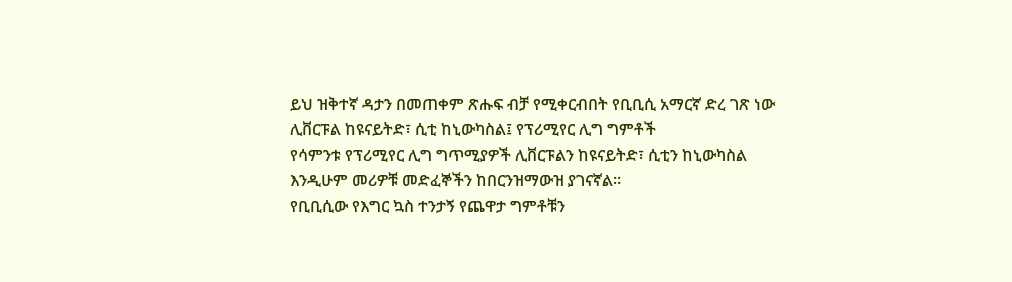ይህ ዝቅተኛ ዳታን በመጠቀም ጽሑፍ ብቻ የሚቀርብበት የቢቢሲ አማርኛ ድረ ገጽ ነው
ሊቨርፑል ከዩናይትድ፣ ሲቲ ከኒውካስል፤ የፕሪሚየር ሊግ ግምቶች
የሳምንቱ የፕሪሚየር ሊግ ግጥሚያዎች ሊቨርፑልን ከዩናይትድ፣ ሲቲን ከኒውካስል እንዲሁም መሪዎቹ መድፈኞችን ከበርንዝማውዝ ያገናኛል።
የቢቢሲው የእግር ኳስ ተንታኝ የጨዋታ ግምቶቹን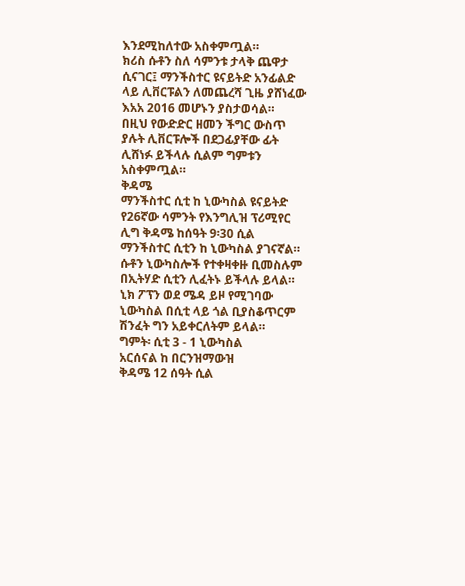እንደሚከለተው አስቀምጧል።
ክሪስ ሱቶን ስለ ሳምንቱ ታላቅ ጨዋታ ሲናገር፤ ማንችስተር ዩናይትድ አንፊልድ ላይ ሊቨርፑልን ለመጨረሻ ጊዜ ያሸነፈው እአአ 2016 መሆኑን ያስታወሳል።
በዚህ የውድድር ዘመን ችግር ውስጥ ያሉት ሊቨርፑሎች በደጋፊያቸው ፊት ሊሸነፉ ይችላሉ ሲልም ግምቱን አስቀምጧል።
ቅዳሜ
ማንችስተር ሲቲ ከ ኒውካስል ዩናይትድ
የ26ኛው ሳምንት የእንግሊዝ ፕሪሚየር ሊግ ቅዳሜ ከሰዓት 9፡30 ሲል ማንችስተር ሲቲን ከ ኒውካስል ያገናኛል።
ሱቶን ኒውካስሎች የተቀዛቀዙ ቢመስሉም በኢትሃድ ሲቲን ሊፈትኑ ይችላሉ ይላል። ኒክ ፖፕን ወደ ሜዳ ይዞ የሚገባው ኒውካስል በሲቲ ላይ ጎል ቢያስቆጥርም ሽንፈት ግን አይቀርለትም ይላል።
ግምት፡ ሲቲ 3 - 1 ኒውካስል
አርሰናል ከ በርንዝማውዝ
ቅዳሜ 12 ሰዓት ሲል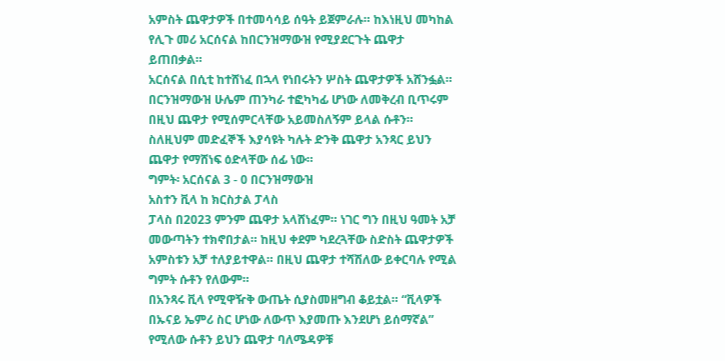አምስት ጨዋታዎች በተመሳሳይ ሰዓት ይጀምራሉ። ከእነዚህ መካከል የሊጉ መሪ አርሰናል ከበርንዝማውዝ የሚያደርጉት ጨዋታ ይጠበቃል።
አርሰናል በሲቲ ከተሸነፈ በኋላ የነበሩትን ሦስት ጨዋታዎች አሸንፏል። በርንዝማውዝ ሁሌም ጠንካራ ተፎካካፊ ሆነው ለመቅረብ ቢጥሩም በዚህ ጨዋታ የሚሰምርላቸው አይመስለኝም ይላል ሱቶን።
ስለዚህም መድፈኞች እያሳዩት ካሉት ድንቅ ጨዋታ አንጻር ይህን ጨዋታ የማሸነፍ ዕድላቸው ሰፊ ነው።
ግምት፡ አርሰናል 3 - 0 በርንዝማውዝ
አስተን ቪላ ከ ክርስታል ፓላስ
ፓላስ በ2023 ምንም ጨዋታ አላሸነፈም። ነገር ግን በዚህ ዓመት አቻ መውጣትን ተክኖበታል። ከዚህ ቀደም ካደረጓቸው ስድስት ጨዋታዎች አምስቱን አቻ ተለያይተዋል። በዚህ ጨዋታ ተሻሽለው ይቀርባሉ የሚል ግምት ሱቶን የለውም።
በአንጻሩ ቪላ የሚዋዥቅ ውጤት ሲያስመዘግብ ቆይቷል። “ቪላዎች በኡናይ ኤምሪ ስር ሆነው ለውጥ እያመጡ እንደሆነ ይሰማኛል” የሚለው ሱቶን ይህን ጨዋታ ባለሜዳዎቹ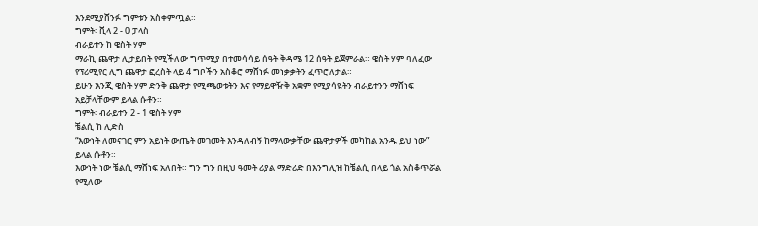እንደሚያሸንፉ ግምቱን አስቀምጧል።
ግምት፡ ቪላ 2 - 0 ፓላስ
ብራይተን ከ ዌስት ሃም
ማራኪ ጨዋታ ሊታይበት የሚችለው ግጥሚያ በተመሳሳይ ሰዓት ቅዳሜ 12 ሰዓት ይጀምራል። ዌስት ሃም ባለፈው የፕሪሚየር ሊግ ጨዋታ ፎረስት ላይ 4 ግቦችን አስቆሮ ማሸነፉ መነቃቃትን ፈጥሮለታል።
ይሁን እንጂ ዌስት ሃም ድንቅ ጨዋታ የሚጫወቱትን እና የማይዋዥቅ አቋም የሚያሳዩትን ብራይተንን ማሸነፍ አይቻላቸውም ይላል ሱቶን።
ግምት፡ ብራይተን 2 - 1 ዌስት ሃም
ቼልሲ ከ ሊድስ
“እውነት ለመናገር ምን አይነት ውጤት መገመት እንዳለብኝ ከማላውቃቸው ጨዋታዎች መካከል አንዱ ይህ ነው” ይላል ሱቶን።
እውነት ነው ቼልሲ ማሸነፍ አለበት። ግን ግን በዚህ ዓመት ሪያል ማድሪድ በእንግሊዝ ከቼልሲ በላይ ጎል አስቆጥሯል የሚለው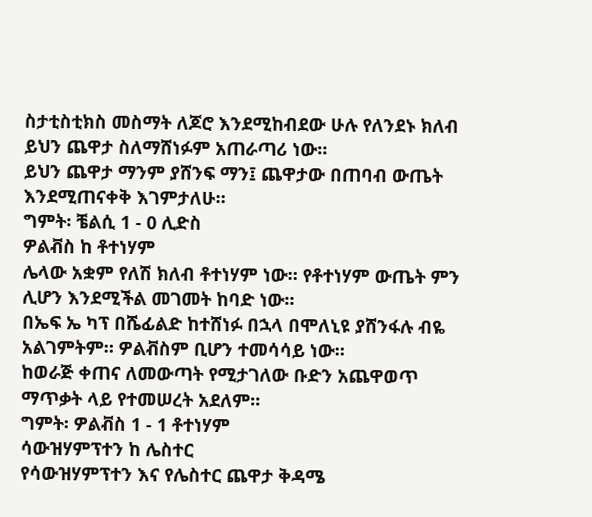ስታቲስቲክስ መስማት ለጆሮ እንደሚከብደው ሁሉ የለንደኑ ክለብ ይህን ጨዋታ ስለማሸነፉም አጠራጣሪ ነው።
ይህን ጨዋታ ማንም ያሸንፍ ማን፤ ጨዋታው በጠባብ ውጤት እንደሚጠናቀቅ እገምታለሁ።
ግምት፡ ቼልሲ 1 - 0 ሊድስ
ዎልቭስ ከ ቶተነሃም
ሌላው አቋም የለሽ ክለብ ቶተነሃም ነው። የቶተነሃም ውጤት ምን ሊሆን እንደሚችል መገመት ከባድ ነው።
በኤፍ ኤ ካፕ በሼፊልድ ከተሸነፉ በኋላ በሞለኒዩ ያሸንፋሉ ብዬ አልገምትም። ዎልቭስም ቢሆን ተመሳሳይ ነው።
ከወራጅ ቀጠና ለመውጣት የሚታገለው ቡድን አጨዋወጥ ማጥቃት ላይ የተመሠረት አደለም።
ግምት፡ ዎልቭስ 1 - 1 ቶተነሃም
ሳውዝሃምፕተን ከ ሌስተር
የሳውዝሃምፕተን እና የሌስተር ጨዋታ ቅዳሜ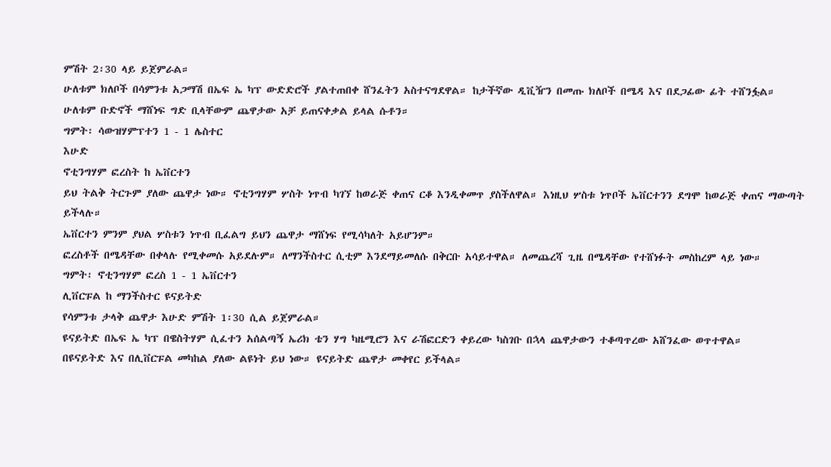ምሽት 2፡30 ላይ ይጀምራል።
ሁለቱም ክለቦች በሳምንቱ አጋማሽ በኤፍ ኤ ካፕ ውድድሮች ያልተጠበቀ ሸንፈትን አስተናግደዋል። ከታችኛው ዲቪዥን በመጡ ክለቦች በሜዳ እና በደጋፊው ፊት ተሸንፏል።
ሁለቱም ቡድኖች ማሸነፍ ግድ ቢላቸውም ጨዋታው አቻ ይጠናቀቃል ይላል ሱቶን።
ግምት፡ ሳውዝሃምፕተን 1 - 1 ሌስተር
እሁድ
ኖቲንግሃም ፎረስት ከ ኤቨርተን
ይህ ትልቅ ትርጉም ያለው ጨዋታ ነው። ኖቲንግሃም ሦስት ነጥብ ካገኘ ከወራጅ ቀጠና ርቆ እንዲቀመጥ ያስችለዋል። እነዚህ ሦስቱ ነጥቦች ኤቨርተንን ደግሞ ከወራጅ ቀጠና ማውጣት ይችላሉ።
ኤቨርተን ምንም ያህል ሦስቱን ነጥብ ቢፈልግ ይህን ጨዋታ ማሸነፍ የሚሳካለት አይሆንም።
ፎረስቶች በሜዳቸው በቀላሉ የሚቀመሱ አይደሉም። ለማንችስተር ሲቲም እንደማይመለሱ በቅርቡ አሳይተዋል። ለመጨረሻ ጊዜ በሜዳቸው የተሸነፉት መስከረም ላይ ነው።
ግምት፡ ኖቲንግሃም ፎረስ 1 - 1 ኤቨርተን
ሊቨርፑል ከ ማንችስተር ዩናይትድ
የሳምንቱ ታላቅ ጨዋታ እሁድ ምሽት 1፡30 ሲል ይጀምራል።
ዩናይትድ በኤፍ ኤ ካፕ በዌስትሃም ሲፈተን አሰልጣኝ ኤሪክ ቴን ሃግ ካዜሚሮን እና ራሽፎርድን ቀይረው ካስገቡ በኋላ ጨዋታውን ተቆጣጥረው አሸንፈው ወጥተዋል።
በዩናይትድ እና በሊቨርፑል መካከል ያለው ልዩነት ይህ ነው። ዩናይትድ ጨዋታ መቀየር ይችላል።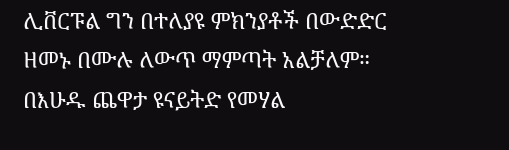ሊቨርፑል ግን በተለያዩ ምክንያቶች በውድድር ዘመኑ በሙሉ ለውጥ ማምጣት አልቻለም።
በእሁዱ ጨዋታ ዩናይትድ የመሃል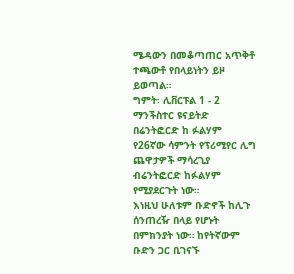ሜዳውን በመቆጣጠር አጥቅቶ ተጫውቶ የበላይነትን ይዞ ይወጣል።
ግምት፡ ሊቨርፑል 1 - 2 ማንችስተር ዩናይትድ
በሬንትፎርድ ከ ፉልሃም
የ26ኛው ሳምንት የፕሪሚየር ሊግ ጨዋታዎች ማሳረጊያ ብሬንትፎርድ ከፉልሃም የሚያደርጉት ነው።
እነዚህ ሁለቱም ቡድኖች ከሊጉ ሰንጠረዥ በላይ የሆኑት በምክንያት ነው። ከየትኛውም ቡድን ጋር ቢገናኙ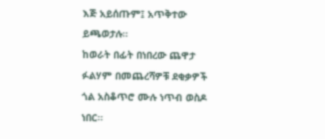እጅ አይሰጡም፤ አጥቅተው ይጫወታሉ።
ከወራት በፊት በነበረው ጨዋታ ፉልሃም በመጨረሻዎቹ ደቂቃዎች ጎል አስቆጥሮ ሙሉ ነጥብ ወስዶ ነበር።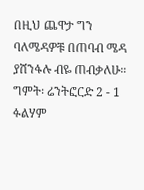በዚህ ጨዋታ ግን ባለሜዳዎቹ በጠባብ ሜዳ ያሸንፋሉ ብዬ ጠብቃለሁ።
ግምት፡ ሬንትፎርድ 2 - 1 ፉልሃም